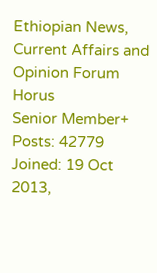Ethiopian News, Current Affairs and Opinion Forum
Horus
Senior Member+
Posts: 42779
Joined: 19 Oct 2013,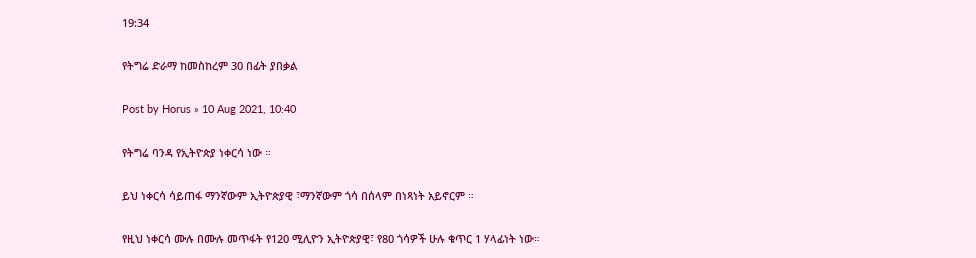19:34

የትግሬ ድራማ ከመስከረም 30 በፊት ያበቃል

Post by Horus » 10 Aug 2021, 10:40

የትግሬ ባንዳ የኢትዮጵያ ነቀርሳ ነው ።

ይህ ነቀርሳ ሳይጠፋ ማንኛውም ኢትዮጵያዊ ፣ማንኛውም ጎሳ በሰላም በነጻነት አይኖርም ።

የዚህ ነቀርሳ ሙሉ በሙሉ መጥፋት የ120 ሚሊዮን ኢትዮጵያዊ፣ የ80 ጎሳዎች ሁሉ ቁጥር 1 ሃላፊነት ነው።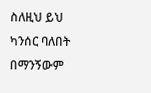ስለዚህ ይህ ካንሰር ባለበት በማንኝውም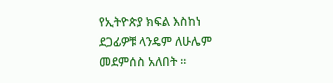የኢትዮጵያ ክፍል እስከነ ደጋፊዎቹ ላንዴም ለሁሌም መደምሰስ አለበት ።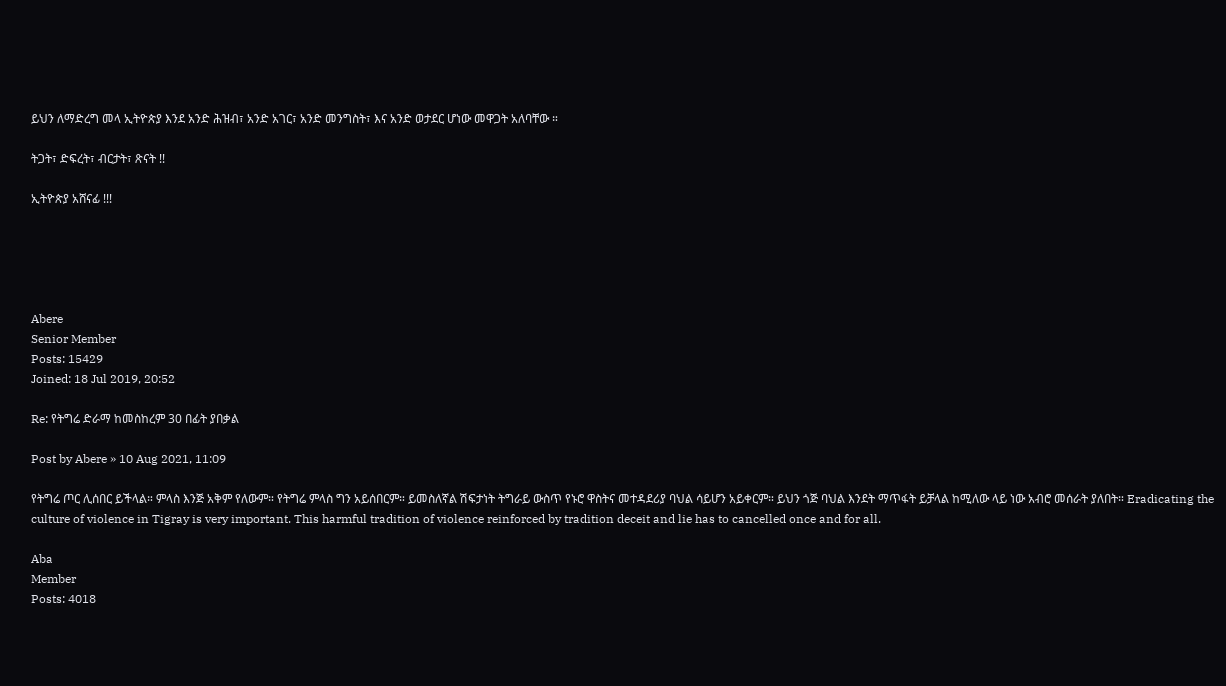ይህን ለማድረግ መላ ኢትዮጵያ እንደ አንድ ሕዝብ፣ አንድ አገር፣ አንድ መንግስት፣ እና አንድ ወታደር ሆነው መዋጋት አለባቸው ።

ትጋት፣ ድፍረት፣ ብርታት፣ ጽናት !!

ኢትዮጵያ አሸናፊ !!!





Abere
Senior Member
Posts: 15429
Joined: 18 Jul 2019, 20:52

Re: የትግሬ ድራማ ከመስከረም 30 በፊት ያበቃል

Post by Abere » 10 Aug 2021, 11:09

የትግሬ ጦር ሊሰበር ይችላል። ምላስ እንጅ አቅም የለውም። የትግሬ ምላስ ግን አይሰበርም። ይመስለኛል ሽፍታነት ትግራይ ውስጥ የኑሮ ዋስትና መተዳደሪያ ባህል ሳይሆን አይቀርም። ይህን ጎጅ ባህል እንደት ማጥፋት ይቻላል ከሚለው ላይ ነው አብሮ መሰራት ያለበት። Eradicating the culture of violence in Tigray is very important. This harmful tradition of violence reinforced by tradition deceit and lie has to cancelled once and for all.

Aba
Member
Posts: 4018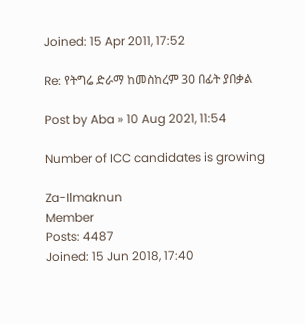Joined: 15 Apr 2011, 17:52

Re: የትግሬ ድራማ ከመስከረም 30 በፊት ያበቃል

Post by Aba » 10 Aug 2021, 11:54

Number of ICC candidates is growing

Za-Ilmaknun
Member
Posts: 4487
Joined: 15 Jun 2018, 17:40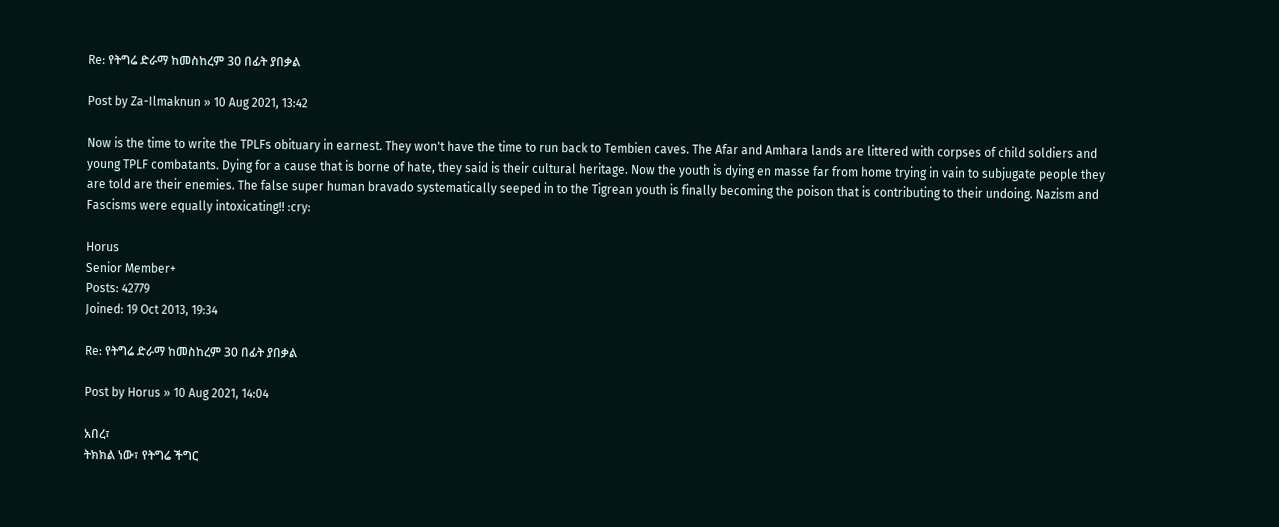Re: የትግሬ ድራማ ከመስከረም 30 በፊት ያበቃል

Post by Za-Ilmaknun » 10 Aug 2021, 13:42

Now is the time to write the TPLFs obituary in earnest. They won't have the time to run back to Tembien caves. The Afar and Amhara lands are littered with corpses of child soldiers and young TPLF combatants. Dying for a cause that is borne of hate, they said is their cultural heritage. Now the youth is dying en masse far from home trying in vain to subjugate people they are told are their enemies. The false super human bravado systematically seeped in to the Tigrean youth is finally becoming the poison that is contributing to their undoing. Nazism and Fascisms were equally intoxicating!! :cry:

Horus
Senior Member+
Posts: 42779
Joined: 19 Oct 2013, 19:34

Re: የትግሬ ድራማ ከመስከረም 30 በፊት ያበቃል

Post by Horus » 10 Aug 2021, 14:04

አበረ፣
ትክክል ነው፣ የትግሬ ችግር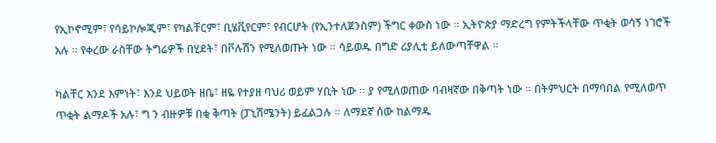የኢኮኖሚም፣ የሳይኮሎጂም፣ የካልቸርም፣ ቢሄቪየርም፣ የብርሆት (የኢንተለጀንስም) ችግር ቀውስ ነው ። ኢትዮጵያ ማድረግ የምትችላቸው ጥቂት ወሳኝ ነገሮች አሉ ። የቀረው ራስቸው ትግሬዎች በሂደት፣ በቮሉሽን የሚለወጡት ነው ። ሳይወዱ በግድ ሪያሊቲ ይለውጣቸዋል ።

ካልቸር እንደ እምነት፣ እንደ ህይወት ዘቤ፣ ዘዬ የተያዘ ባህሪ ወይም ሃቢት ነው ። ያ የሚለወጠው ባብዛኛው በቅጣት ነው ። በትምህርት በማባበል የሚለወጥ ጥቂት ልማዶች አሉ፣ ግ ን ብዙዎቹ በቂ ቅጣት (ፓኒሽሜንት) ይፈልጋሉ ። ለማደኛ ሰው ከልማዱ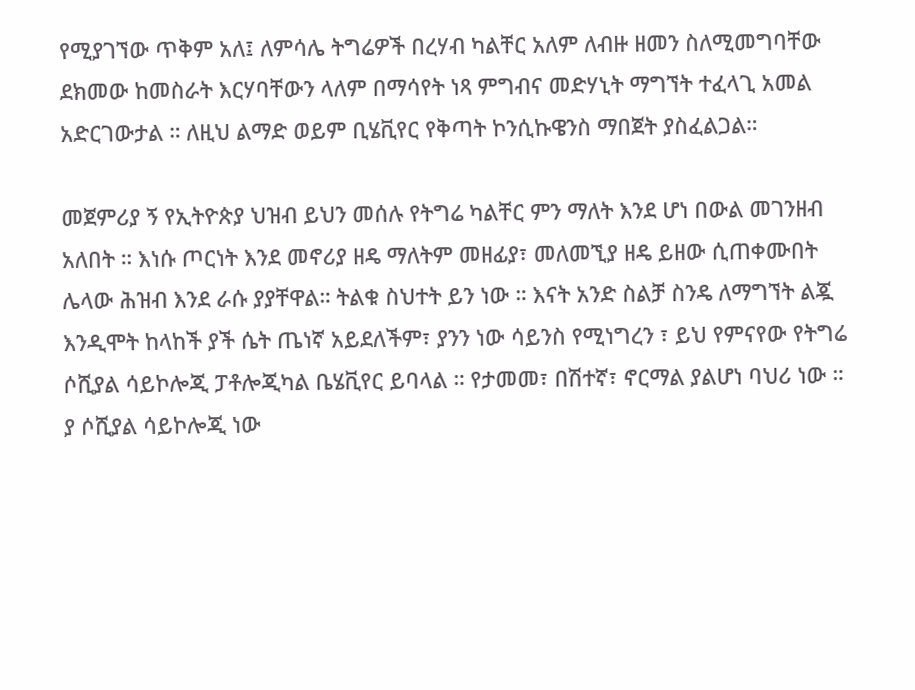የሚያገኘው ጥቅም አለ፤ ለምሳሌ ትግሬዎች በረሃብ ካልቸር አለም ለብዙ ዘመን ስለሚመግባቸው ደክመው ከመስራት እርሃባቸውን ላለም በማሳየት ነጻ ምግብና መድሃኒት ማግኘት ተፈላጊ አመል አድርገውታል ። ለዚህ ልማድ ወይም ቢሄቪየር የቅጣት ኮንሲኩዌንስ ማበጀት ያስፈልጋል።

መጀምሪያ ኝ የኢትዮጵያ ህዝብ ይህን መሰሉ የትግሬ ካልቸር ምን ማለት እንደ ሆነ በውል መገንዘብ አለበት ። እነሱ ጦርነት እንደ መኖሪያ ዘዴ ማለትም መዘፊያ፣ መለመኚያ ዘዴ ይዘው ሲጠቀሙበት ሌላው ሕዝብ እንደ ራሱ ያያቸዋል። ትልቁ ስህተት ይን ነው ። እናት አንድ ስልቻ ስንዴ ለማግኘት ልጇ እንዲሞት ከላከች ያች ሴት ጤነኛ አይደለችም፣ ያንን ነው ሳይንስ የሚነግረን ፣ ይህ የምናየው የትግሬ ሶሺያል ሳይኮሎጂ ፓቶሎጂካል ቤሄቪየር ይባላል ። የታመመ፣ በሽተኛ፣ ኖርማል ያልሆነ ባህሪ ነው ። ያ ሶሺያል ሳይኮሎጂ ነው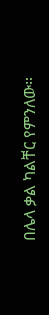በሌላ ቃል ካልቸር የምንለው።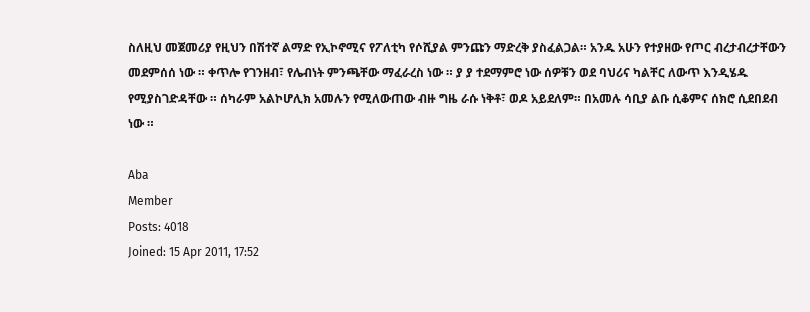ስለዚህ መጀመሪያ የዚህን በሽተኛ ልማድ የኢኮኖሚና የፖለቲካ የሶሺያል ምንጩን ማድረቅ ያስፈልጋል። አንዱ አሁን የተያዘው የጦር ብረታብረታቸውን መደምሰሰ ነው ። ቀጥሎ የገንዘብ፣ የሌብነት ምንጫቸው ማፈራረስ ነው ። ያ ያ ተደማምሮ ነው ሰዎቹን ወደ ባህሪና ካልቸር ለውጥ እንዲሄዱ የሚያስገድዳቸው ። ሰካራም አልኮሆሊክ አመሉን የሚለውጠው ብዙ ግዜ ራሱ ነቅቶ፣ ወዶ አይደለም። በአመሉ ሳቢያ ልቡ ሲቆምና ሰክሮ ሲደበደብ ነው ።

Aba
Member
Posts: 4018
Joined: 15 Apr 2011, 17:52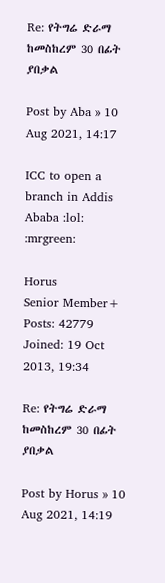Re: የትግሬ ድራማ ከመስከረም 30 በፊት ያበቃል

Post by Aba » 10 Aug 2021, 14:17

ICC to open a branch in Addis Ababa :lol: :mrgreen:

Horus
Senior Member+
Posts: 42779
Joined: 19 Oct 2013, 19:34

Re: የትግሬ ድራማ ከመስከረም 30 በፊት ያበቃል

Post by Horus » 10 Aug 2021, 14:19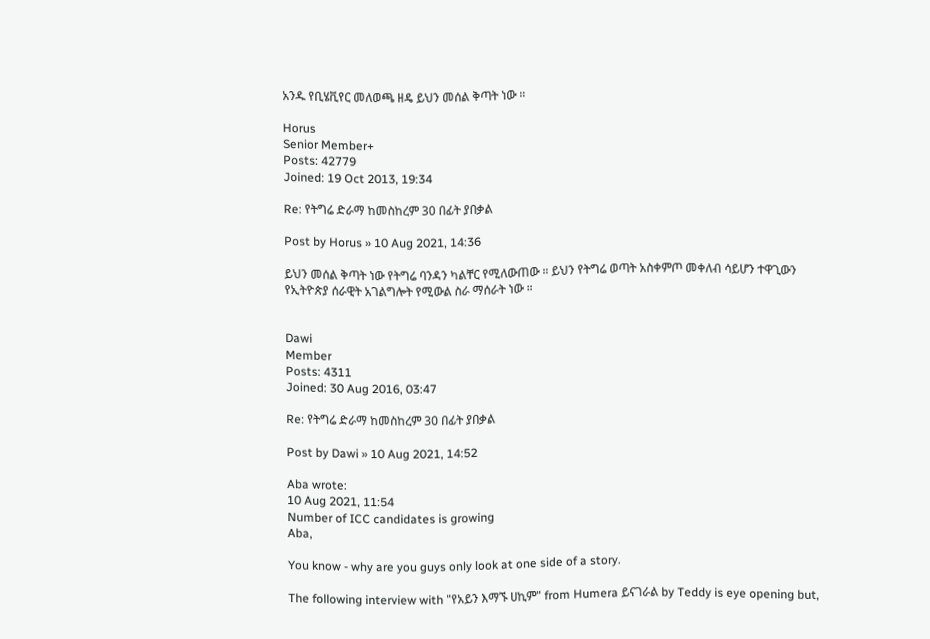አንዱ የቢሄቪየር መለወጫ ዘዴ ይህን መሰል ቅጣት ነው ።

Horus
Senior Member+
Posts: 42779
Joined: 19 Oct 2013, 19:34

Re: የትግሬ ድራማ ከመስከረም 30 በፊት ያበቃል

Post by Horus » 10 Aug 2021, 14:36

ይህን መሰል ቅጣት ነው የትግሬ ባንዳን ካልቸር የሚለውጠው ። ይህን የትግሬ ወጣት አስቀምጦ መቀለብ ሳይሆን ተዋጊውን የኢትዮጵያ ሰራዊት አገልግሎት የሚውል ስራ ማሰራት ነው ።


Dawi
Member
Posts: 4311
Joined: 30 Aug 2016, 03:47

Re: የትግሬ ድራማ ከመስከረም 30 በፊት ያበቃል

Post by Dawi » 10 Aug 2021, 14:52

Aba wrote:
10 Aug 2021, 11:54
Number of ICC candidates is growing
Aba,

You know - why are you guys only look at one side of a story.

The following interview with "የአይን እማኙ ሀኪም" from Humera ይናገራል by Teddy is eye opening but,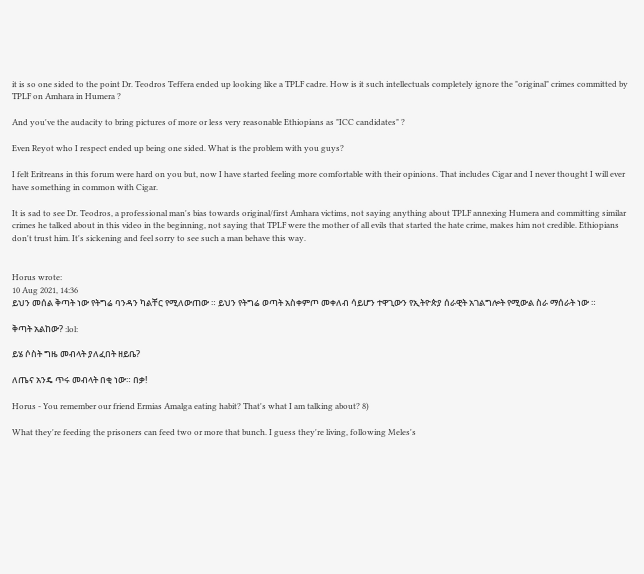it is so one sided to the point Dr. Teodros Teffera ended up looking like a TPLF cadre. How is it such intellectuals completely ignore the "original" crimes committed by TPLF on Amhara in Humera ?

And you've the audacity to bring pictures of more or less very reasonable Ethiopians as "ICC candidates" ?

Even Reyot who I respect ended up being one sided. What is the problem with you guys?

I felt Eritreans in this forum were hard on you but, now I have started feeling more comfortable with their opinions. That includes Cigar and I never thought I will ever have something in common with Cigar.

It is sad to see Dr. Teodros, a professional man's bias towards original/first Amhara victims, not saying anything about TPLF annexing Humera and committing similar crimes he talked about in this video in the beginning, not saying that TPLF were the mother of all evils that started the hate crime, makes him not credible. Ethiopians don't trust him. It's sickening and feel sorry to see such a man behave this way.


Horus wrote:
10 Aug 2021, 14:36
ይህን መሰል ቅጣት ነው የትግሬ ባንዳን ካልቸር የሚለውጠው ። ይህን የትግሬ ወጣት አስቀምጦ መቀለብ ሳይሆን ተዋጊውን የኢትዮጵያ ሰራዊት አገልግሎት የሚውል ስራ ማሰራት ነው ።

ቅጣት አልከው? :lol:

ይሄ ሶስት ግዜ መብላት ያለፈበት ዘይቤ?

ለጤና አንዴ ጥሩ መብላት በቂ ነው። በቃ!

Horus - You remember our friend Ermias Amalga eating habit? That's what I am talking about? 8)

What they're feeding the prisoners can feed two or more that bunch. I guess they're living, following Meles's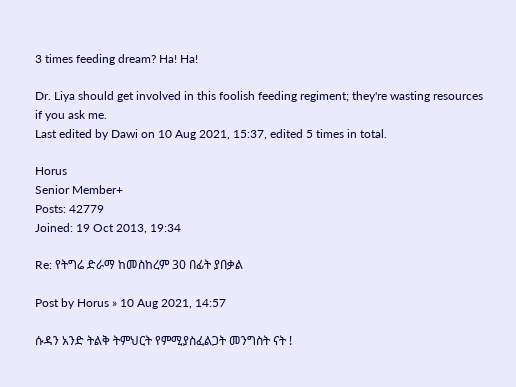3 times feeding dream? Ha! Ha!

Dr. Liya should get involved in this foolish feeding regiment; they're wasting resources if you ask me.
Last edited by Dawi on 10 Aug 2021, 15:37, edited 5 times in total.

Horus
Senior Member+
Posts: 42779
Joined: 19 Oct 2013, 19:34

Re: የትግሬ ድራማ ከመስከረም 30 በፊት ያበቃል

Post by Horus » 10 Aug 2021, 14:57

ሱዳን አንድ ትልቅ ትምህርት የምሚያስፈልጋት መንግስት ናት !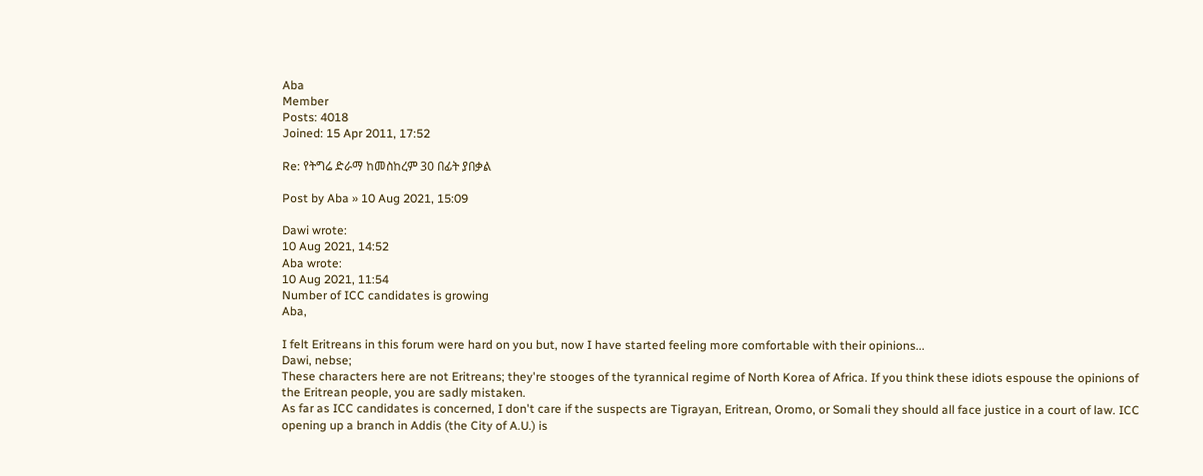Aba
Member
Posts: 4018
Joined: 15 Apr 2011, 17:52

Re: የትግሬ ድራማ ከመስከረም 30 በፊት ያበቃል

Post by Aba » 10 Aug 2021, 15:09

Dawi wrote:
10 Aug 2021, 14:52
Aba wrote:
10 Aug 2021, 11:54
Number of ICC candidates is growing
Aba,

I felt Eritreans in this forum were hard on you but, now I have started feeling more comfortable with their opinions...
Dawi, nebse;
These characters here are not Eritreans; they're stooges of the tyrannical regime of North Korea of Africa. If you think these idiots espouse the opinions of the Eritrean people, you are sadly mistaken.
As far as ICC candidates is concerned, I don't care if the suspects are Tigrayan, Eritrean, Oromo, or Somali they should all face justice in a court of law. ICC opening up a branch in Addis (the City of A.U.) is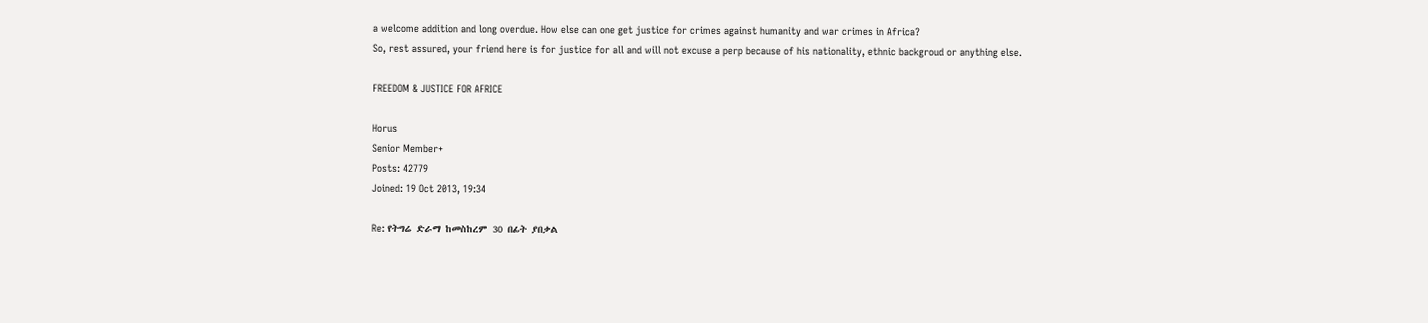a welcome addition and long overdue. How else can one get justice for crimes against humanity and war crimes in Africa?
So, rest assured, your friend here is for justice for all and will not excuse a perp because of his nationality, ethnic backgroud or anything else.

FREEDOM & JUSTICE FOR AFRICE

Horus
Senior Member+
Posts: 42779
Joined: 19 Oct 2013, 19:34

Re: የትግሬ ድራማ ከመስከረም 30 በፊት ያበቃል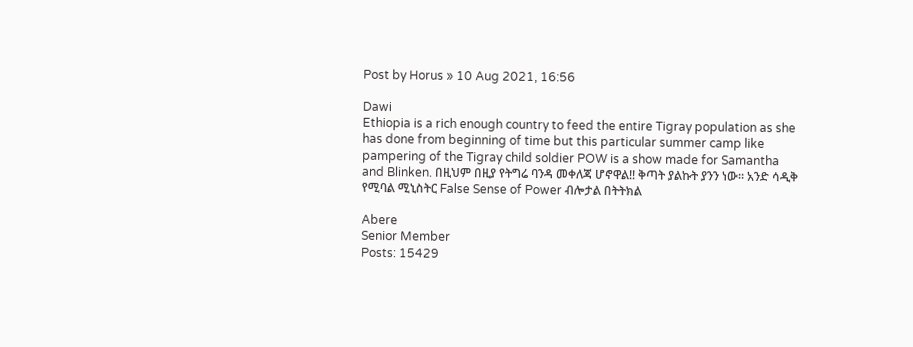Post by Horus » 10 Aug 2021, 16:56

Dawi
Ethiopia is a rich enough country to feed the entire Tigray population as she has done from beginning of time but this particular summer camp like pampering of the Tigray child soldier POW is a show made for Samantha and Blinken. በዚህም በዚያ የትግሬ ባንዳ መቀለጃ ሆኖዋል!! ቅጣት ያልኩት ያንን ነው። አንድ ሳዲቅ የሚባል ሚኒስትር False Sense of Power ብሎታል በትትክል

Abere
Senior Member
Posts: 15429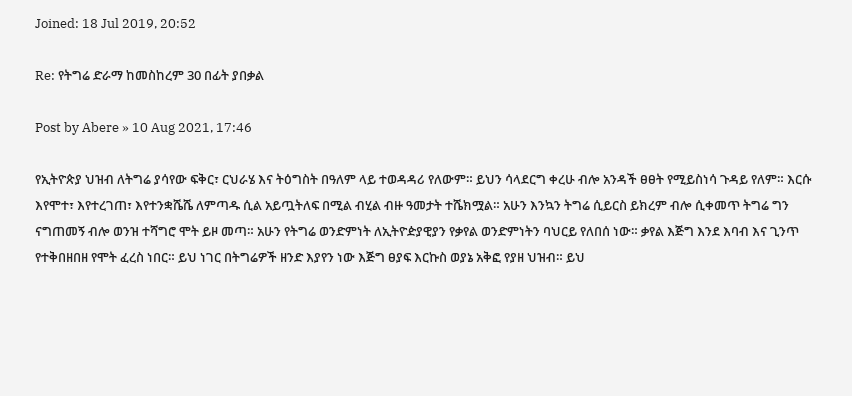Joined: 18 Jul 2019, 20:52

Re: የትግሬ ድራማ ከመስከረም 30 በፊት ያበቃል

Post by Abere » 10 Aug 2021, 17:46

የኢትዮጵያ ህዝብ ለትግሬ ያሳየው ፍቅር፣ ርህራሄ እና ትዕግስት በዓለም ላይ ተወዳዳሪ የለውም። ይህን ሳላደርግ ቀረሁ ብሎ አንዳች ፀፀት የሚይስነሳ ጉዳይ የለም። እርሱ እየሞተ፣ እየተረገጠ፣ እየተንቋሼሼ ለምጣዱ ሲል አይጧትለፍ በሚል ብሂል ብዙ ዓመታት ተሼክሟል። አሁን እንኳን ትግሬ ሲይርስ ይክረም ብሎ ሲቀመጥ ትግሬ ግን ናግጠመኝ ብሎ ወንዝ ተሻግሮ ሞት ይዞ መጣ። አሁን የትግሬ ወንድምነት ለኢትዮዽያዊያን የቃየል ወንድምነትን ባህርይ የለበሰ ነው። ቃየል እጅግ እንደ እባብ እና ጊንጥ የተቅበዘበዘ የሞት ፈረስ ነበር። ይህ ነገር በትግሬዎች ዘንድ እያየን ነው እጅግ ፀያፍ እርኩስ ወያኔ አቅፎ የያዘ ህዝብ። ይህ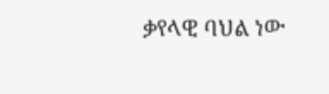ቃየላዊ ባህል ነው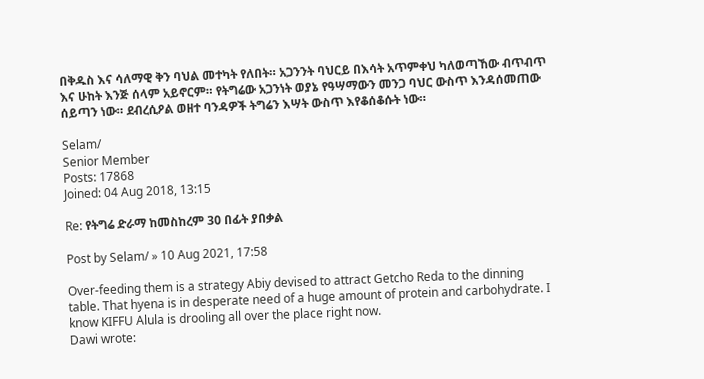በቅዱስ እና ሳለማዊ ቅን ባህል መተካት የለበት። አጋንንት ባህርይ በእሳት አጥምቀህ ካለወጣኸው ብጥብጥ እና ሁከት እንጅ ሰላም አይኖርም። የትግሬው አጋንነት ወያኔ የዓሣማውን መንጋ ባህር ውስጥ እንዳሰመጠው ሰይጣን ነው። ደብረሲዖል ወዘተ ባንዳዎች ትግሬን እሣት ውስጥ እየቆሰቆሱት ነው።

Selam/
Senior Member
Posts: 17868
Joined: 04 Aug 2018, 13:15

Re: የትግሬ ድራማ ከመስከረም 30 በፊት ያበቃል

Post by Selam/ » 10 Aug 2021, 17:58

Over-feeding them is a strategy Abiy devised to attract Getcho Reda to the dinning table. That hyena is in desperate need of a huge amount of protein and carbohydrate. I know KIFFU Alula is drooling all over the place right now.
Dawi wrote: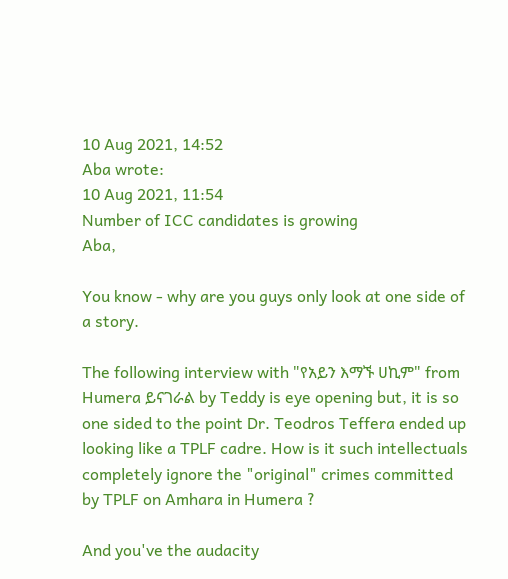10 Aug 2021, 14:52
Aba wrote:
10 Aug 2021, 11:54
Number of ICC candidates is growing
Aba,

You know - why are you guys only look at one side of a story.

The following interview with "የአይን እማኙ ሀኪም" from Humera ይናገራል by Teddy is eye opening but, it is so one sided to the point Dr. Teodros Teffera ended up looking like a TPLF cadre. How is it such intellectuals completely ignore the "original" crimes committed by TPLF on Amhara in Humera ?

And you've the audacity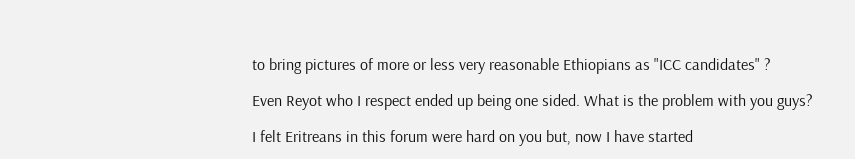to bring pictures of more or less very reasonable Ethiopians as "ICC candidates" ?

Even Reyot who I respect ended up being one sided. What is the problem with you guys?

I felt Eritreans in this forum were hard on you but, now I have started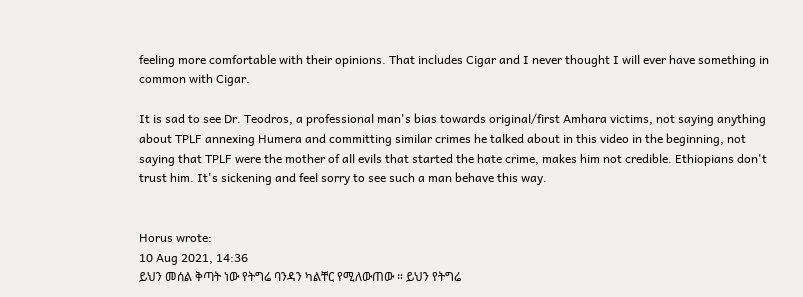feeling more comfortable with their opinions. That includes Cigar and I never thought I will ever have something in common with Cigar.

It is sad to see Dr. Teodros, a professional man's bias towards original/first Amhara victims, not saying anything about TPLF annexing Humera and committing similar crimes he talked about in this video in the beginning, not saying that TPLF were the mother of all evils that started the hate crime, makes him not credible. Ethiopians don't trust him. It's sickening and feel sorry to see such a man behave this way.


Horus wrote:
10 Aug 2021, 14:36
ይህን መሰል ቅጣት ነው የትግሬ ባንዳን ካልቸር የሚለውጠው ። ይህን የትግሬ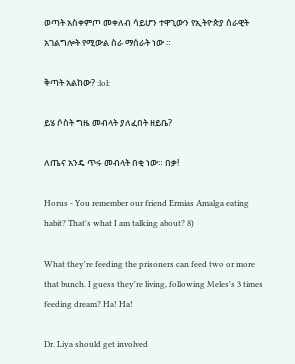ወጣት አስቀምጦ መቀለብ ሳይሆን ተዋጊውን የኢትዮጵያ ሰራዊት አገልግሎት የሚውል ስራ ማሰራት ነው ።

ቅጣት አልከው? :lol:

ይሄ ሶስት ግዜ መብላት ያለፈበት ዘይቤ?

ለጤና አንዴ ጥሩ መብላት በቂ ነው። በቃ!

Horus - You remember our friend Ermias Amalga eating habit? That's what I am talking about? 8)

What they're feeding the prisoners can feed two or more that bunch. I guess they're living, following Meles's 3 times feeding dream? Ha! Ha!

Dr. Liya should get involved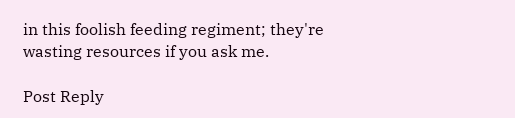in this foolish feeding regiment; they're wasting resources if you ask me.

Post Reply